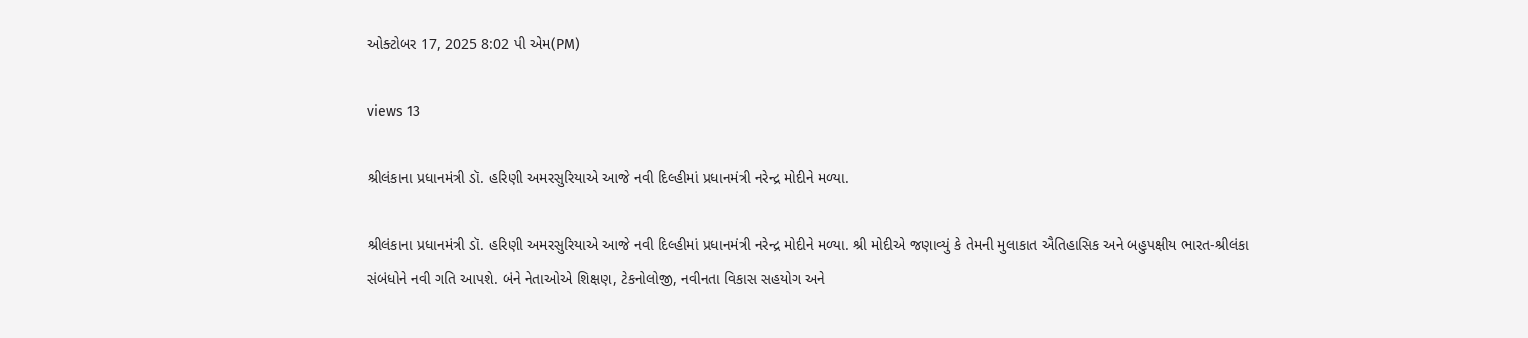ઓક્ટોબર 17, 2025 8:02 પી એમ(PM)

views 13

શ્રીલંકાના પ્રધાનમંત્રી ડૉ. હરિણી અમરસુરિયાએ આજે નવી દિલ્હીમાં પ્રધાનમંત્રી નરેન્દ્ર મોદીને મળ્યા.

શ્રીલંકાના પ્રધાનમંત્રી ડૉ. હરિણી અમરસુરિયાએ આજે નવી દિલ્હીમાં પ્રધાનમંત્રી નરેન્દ્ર મોદીને મળ્યા. શ્રી મોદીએ જણાવ્યું કે તેમની મુલાકાત ઐતિહાસિક અને બહુપક્ષીય ભારત-શ્રીલંકા સંબંધોને નવી ગતિ આપશે. બંને નેતાઓએ શિક્ષણ, ટેકનોલોજી, નવીનતા વિકાસ સહયોગ અને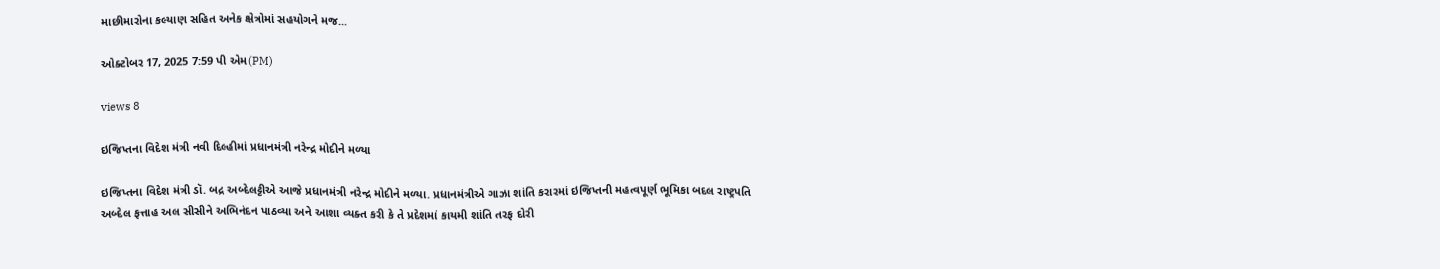માછીમારોના કલ્યાણ સહિત અનેક ક્ષેત્રોમાં સહયોગને મજ...

ઓક્ટોબર 17, 2025 7:59 પી એમ(PM)

views 8

ઇજિપ્તના વિદેશ મંત્રી નવી દિલ્હીમાં પ્રધાનમંત્રી નરેન્દ્ર મોદીને મળ્યા

ઇજિપ્તના વિદેશ મંત્રી ડૉ. બદ્ર અબ્દેલટ્ટીએ આજે પ્રધાનમંત્રી નરેન્દ્ર મોદીને મળ્યા. પ્રધાનમંત્રીએ ગાઝા શાંતિ કરારમાં ઇજિપ્તની મહત્વપૂર્ણ ભૂમિકા બદલ રાષ્ટ્રપતિ અબ્દેલ ફત્તાહ અલ સીસીને અભિનંદન પાઠવ્યા અને આશા વ્યક્ત કરી કે તે પ્રદેશમાં કાયમી શાંતિ તરફ દોરી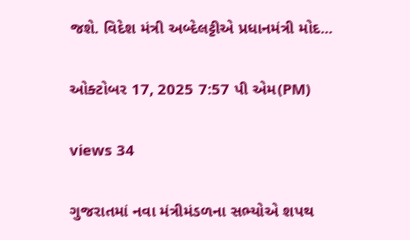જશે. વિદેશ મંત્રી અબ્દેલટ્ટીએ પ્રધાનમંત્રી મોદ...

ઓક્ટોબર 17, 2025 7:57 પી એમ(PM)

views 34

ગુજરાતમાં નવા મંત્રીમંડળના સભ્યોએ શપથ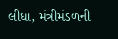લીધા, મંત્રીમંડળની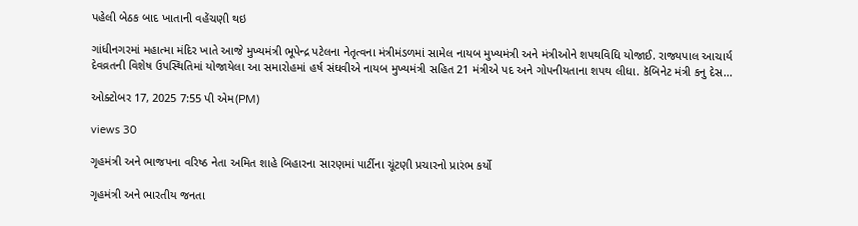પહેલી બેઠક બાદ ખાતાની વહેંચણી થઇ

ગાંધીનગરમાં મહાત્મા મંદિર ખાતે આજે મુખ્યમંત્રી ભૂપેન્દ્ર પટેલના નેતૃત્વના મંત્રીમંડળમાં સામેલ નાયબ મુખ્યમંત્રી અને મંત્રીઓને શપથવિધિ યોજાઈ. રાજ્યપાલ આચાર્ય દેવવ્રતની વિશેષ ઉપસ્થિતિમાં યોજાયેલા આ સમારોહમાં હર્ષ સંઘવીએ નાયબ મુખ્યમંત્રી સહિત 21 મંત્રીએ પદ અને ગોપનીયતાના શપથ લીધા. કૅબિનેટ મંત્રી કનુ દેસ...

ઓક્ટોબર 17, 2025 7:55 પી એમ(PM)

views 30

ગૃહમંત્રી અને ભાજપના વરિષ્ઠ નેતા અમિત શાહે બિહારના સારણમાં પાર્ટીના ચૂંટણી પ્રચારનો પ્રારંભ કર્યો

ગૃહમંત્રી અને ભારતીય જનતા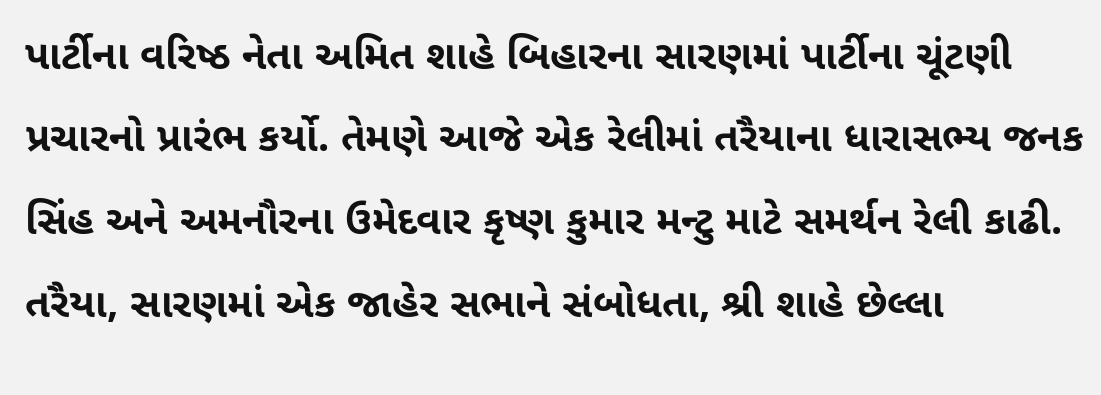પાર્ટીના વરિષ્ઠ નેતા અમિત શાહે બિહારના સારણમાં પાર્ટીના ચૂંટણી પ્રચારનો પ્રારંભ કર્યો. તેમણે આજે એક રેલીમાં તરૈયાના ધારાસભ્ય જનક સિંહ અને અમનૌરના ઉમેદવાર કૃષ્ણ કુમાર મન્ટુ માટે સમર્થન રેલી કાઢી. તરૈયા, સારણમાં એક જાહેર સભાને સંબોધતા, શ્રી શાહે છેલ્લા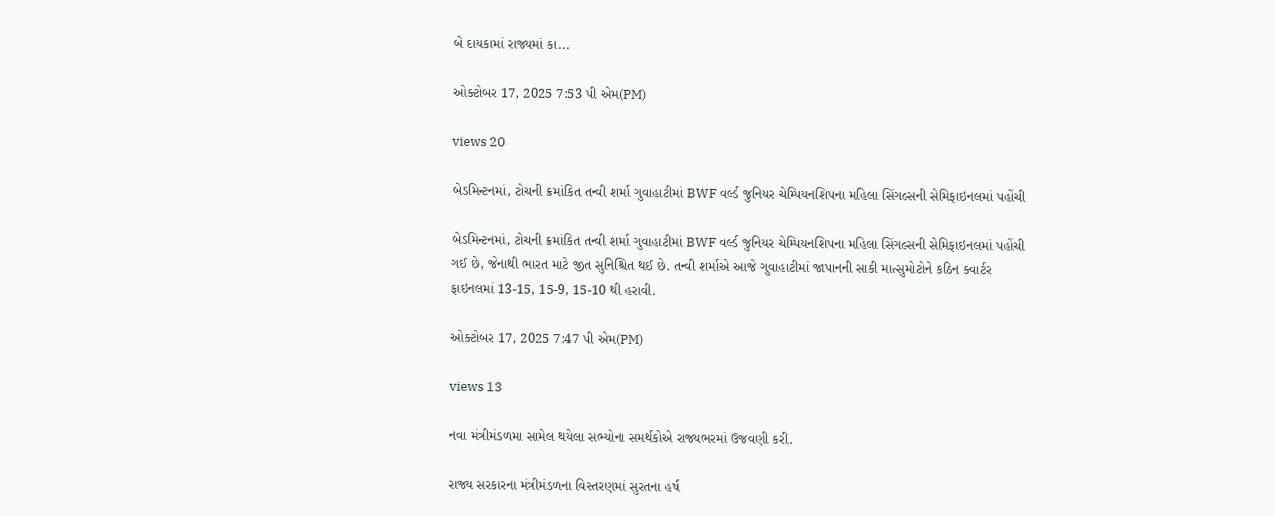બે દાયકામાં રાજ્યમાં કા...

ઓક્ટોબર 17, 2025 7:53 પી એમ(PM)

views 20

બેડમિન્ટનમાં, ટોચની ક્રમાંકિત તન્વી શર્મા ગુવાહાટીમાં BWF વર્લ્ડ જુનિયર ચેમ્પિયનશિપના મહિલા સિંગલ્સની સેમિફાઇનલમાં પહોંચી

બેડમિન્ટનમાં, ટોચની ક્રમાંકિત તન્વી શર્મા ગુવાહાટીમાં BWF વર્લ્ડ જુનિયર ચેમ્પિયનશિપના મહિલા સિંગલ્સની સેમિફાઇનલમાં પહોંચી ગઈ છે, જેનાથી ભારત માટે જીત સુનિશ્ચિત થઈ છે. તન્વી શર્માએ આજે ગુવાહાટીમાં જાપાનની સાકી માત્સુમોટોને કઠિન ક્વાર્ટર ફાઇનલમાં 13-15, 15-9, 15-10 થી હરાવી.

ઓક્ટોબર 17, 2025 7:47 પી એમ(PM)

views 13

નવા મંત્રીમંડળમા સામેલ થયેલા સભ્યોના સમર્થકોએ રાજ્યભરમાં ઉજવણી કરી.

રાજ્ય સરકારના મંત્રીમંડળના વિસ્તરણમાં સુરતના હર્ષ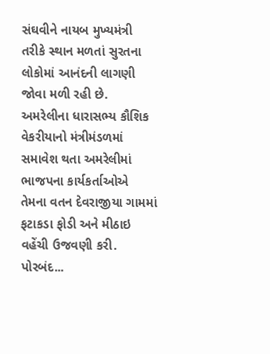સંઘવીને નાયબ મુખ્યમંત્રી તરીકે સ્થાન મળતાં સુરતના લોકોમાં આનંદની લાગણી જોવા મળી રહી છે. અમરેલીના ધારાસભ્ય કૌશિક વેકરીયાનો મંત્રીમંડળમાં સમાવેશ થતા અમરેલીમાં ભાજપના કાર્યકર્તાઓએ તેમના વતન દેવરાજીયા ગામમાં ફટાકડા ફોડી અને મીઠાઇ વહેંચી ઉજવણી કરી. પોરબંદ...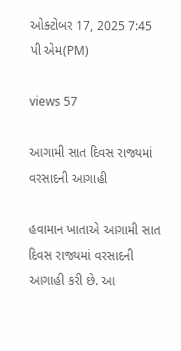ઓક્ટોબર 17, 2025 7:45 પી એમ(PM)

views 57

આગામી સાત દિવસ રાજ્યમાં વરસાદની આગાહી

હવામાન ખાતાએ આગામી સાત દિવસ રાજ્યમાં વરસાદની આગાહી કરી છે. આ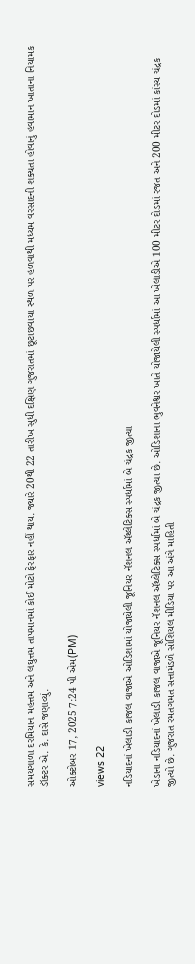સમયગાળા દરમિયાન મહત્તમ અને લઘુત્તમ તાપમાનમાં કોઈ મોટો ફેરફાર નહીં થાય. જ્યારે 20થી 22 તારીખ સુધી દક્ષિણ ગુજરાતમાં છૂટાછવાયા સ્થળ પર હળવાથી મધ્યમ વરસાદની શક્યતા હોવાનું હવામાન ખાતાના નિયામક ડૉક્ટર એ. કે. દાસે જણાવ્યું.

ઓક્ટોબર 17, 2025 7:24 પી એમ(PM)

views 22

નડિયાદનાં ખેલાડી કાજલ વાજાએ ઓડિશામાં યોજાયેલી જૂનિયર નૅશનલ ઍથ્લેટિક્સ સ્પર્ધામાં બે ચંદ્રક જીત્યા

ખેડાના નડિયાદનાં ખેલાડી કાજલ વાજાએ જૂનિયર નૅશનલ ઍથ્લેટિક્સ સ્પર્ધામાં બે ચંદ્રક જીત્યા છે. ઓડિશાના ભુવનેશ્વર ખાતે યોજાયેલી સ્પર્ધામાં આ ખેલાડીએ 100 મીટર દોડમાં રજત અને 200 મીટર દોડમાં કાંસ્ય ચંદ્રક જીત્યો છે. ગુજરાત રમતગમત સત્તામંડળે સોશિયલ મીડિયા પર આ અંગે માહિતી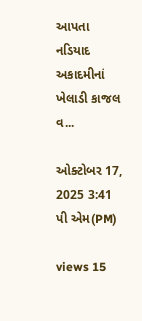આપતા નડિયાદ અકાદમીનાં ખેલાડી કાજલ વ...

ઓક્ટોબર 17, 2025 3:41 પી એમ(PM)

views 15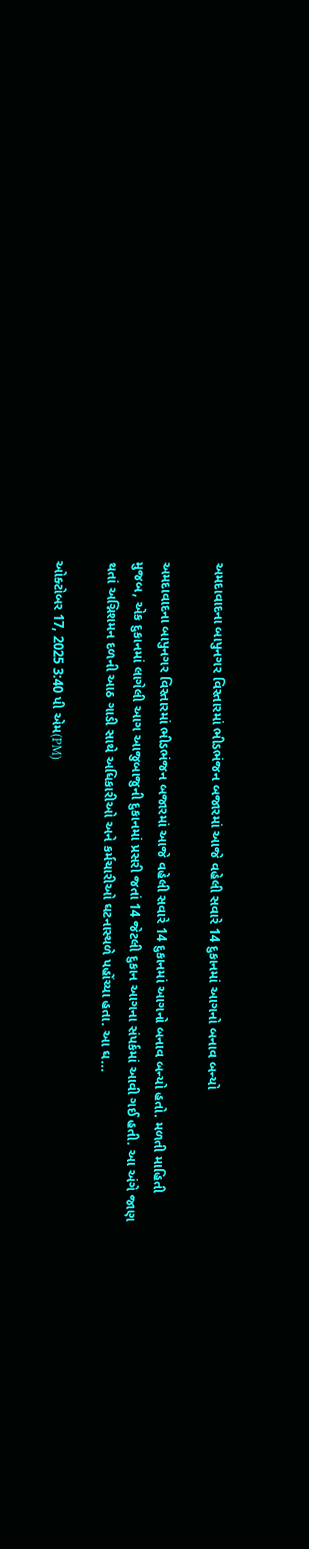અમદાવાદના બાપુનગર વિસ્તારમાં ભીડભંજન બજારમાં આજે વહેલી સવારે 14 દુકાનમાં આગનો બનાવ બન્યો

અમદાવાદના બાપુનગર વિસ્તારમાં ભીડભંજન બજારમાં આજે વહેલી સવારે 14 દુકાનમાં આગનો બનાવ બન્યો હતો. મળતી માહિતી મુજબ, એક દુકાનમાં લાગેલી આગ આજુબાજુની દુકાનમાં પ્રસરી જતાં 14 જેટલી દુકાન આગના સંપર્કમાં આવી ગઈ હતી. આ અંગે જાણ થતાં અગ્નિશમન દળની આઠ ગાડી સાથે અધિકારીઓ અને કર્મચારીઓ ઘટનાસ્થળે પહોંચ્યા હતા. આ ઘ...

ઓક્ટોબર 17, 2025 3:40 પી એમ(PM)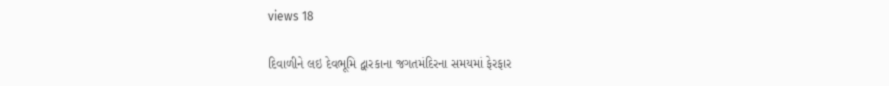views 18

દિવાળીને લઇ દેવભૂમિ દ્વારકાના જગતમંદિરના સમયમાં ફેરફાર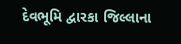દેવભૂમિ દ્વારકા જિલ્લાના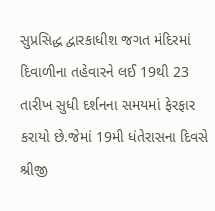સુપ્રસિદ્ધ દ્વારકાધીશ જગત મંદિરમાં દિવાળીના તહેવારને લઈ 19થી 23 તારીખ સુધી દર્શનના સમયમાં ફેરફાર કરાયો છે.જેમાં 19મી ધંતેરાસના દિવસે શ્રીજી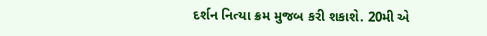દર્શન નિત્યા ક્રમ મુજબ કરી શકાશે. 20મી એ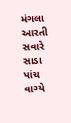મંગલા આરતી સવારે સાડા પાંચ વાગ્યે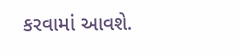કરવામાં આવશે.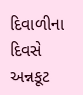દિવાળીના દિવસે અન્નકૂટ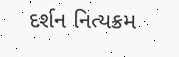દર્શન નિત્યક્રમ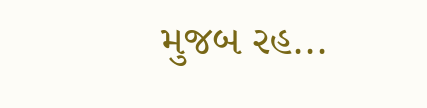મુજબ રહ...